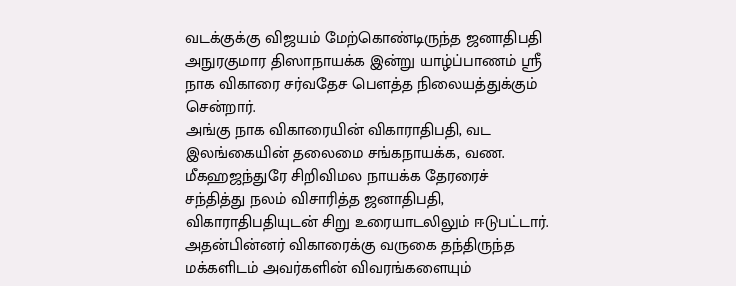வடக்குக்கு விஜயம் மேற்கொண்டிருந்த ஜனாதிபதி அநுரகுமார திஸாநாயக்க இன்று யாழ்ப்பாணம் ஸ்ரீ நாக விகாரை சர்வதேச பௌத்த நிலையத்துக்கும் சென்றார்.
அங்கு நாக விகாரையின் விகாராதிபதி, வட இலங்கையின் தலைமை சங்கநாயக்க, வண. மீகஹஜந்துரே சிறிவிமல நாயக்க தேரரைச் சந்தித்து நலம் விசாரித்த ஜனாதிபதி, விகாராதிபதியுடன் சிறு உரையாடலிலும் ஈடுபட்டார்.
அதன்பின்னர் விகாரைக்கு வருகை தந்திருந்த மக்களிடம் அவர்களின் விவரங்களையும்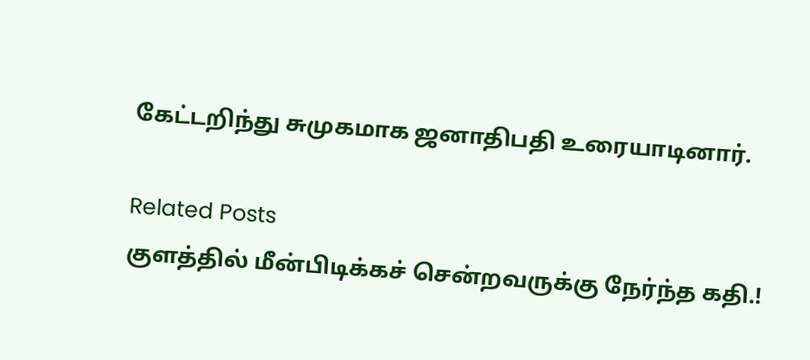கேட்டறிந்து சுமுகமாக ஜனாதிபதி உரையாடினார்.

Related Posts
குளத்தில் மீன்பிடிக்கச் சென்றவருக்கு நேர்ந்த கதி.!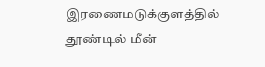இரணைமடுக்குளத்தில் தூண்டில் மீன்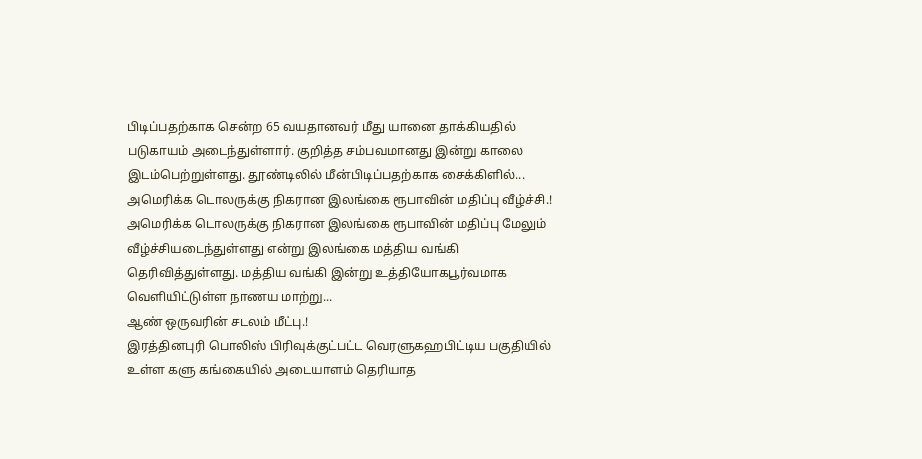பிடிப்பதற்காக சென்ற 65 வயதானவர் மீது யானை தாக்கியதில் படுகாயம் அடைந்துள்ளார். குறித்த சம்பவமானது இன்று காலை இடம்பெற்றுள்ளது. தூண்டிலில் மீன்பிடிப்பதற்காக சைக்கிளில்...
அமெரிக்க டொலருக்கு நிகரான இலங்கை ரூபாவின் மதிப்பு வீழ்ச்சி.!
அமெரிக்க டொலருக்கு நிகரான இலங்கை ரூபாவின் மதிப்பு மேலும் வீழ்ச்சியடைந்துள்ளது என்று இலங்கை மத்திய வங்கி தெரிவித்துள்ளது. மத்திய வங்கி இன்று உத்தியோகபூர்வமாக வெளியிட்டுள்ள நாணய மாற்று...
ஆண் ஒருவரின் சடலம் மீட்பு.!
இரத்தினபுரி பொலிஸ் பிரிவுக்குட்பட்ட வெரளுகஹபிட்டிய பகுதியில் உள்ள களு கங்கையில் அடையாளம் தெரியாத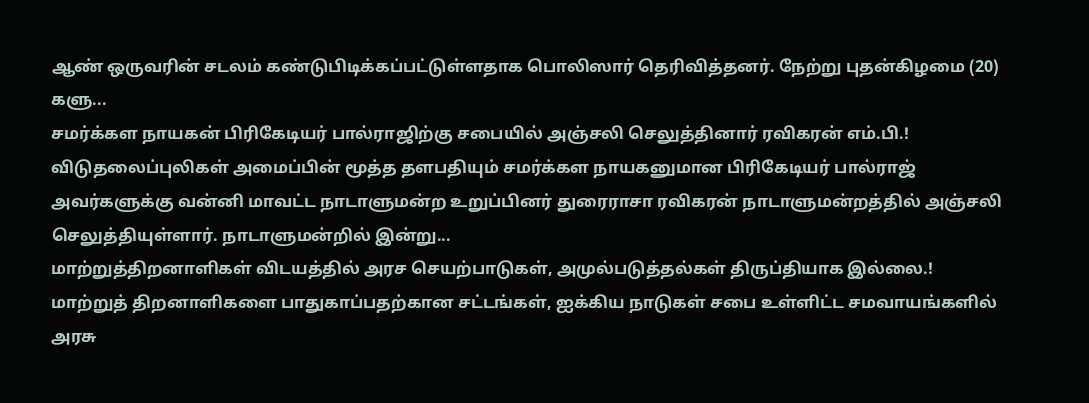ஆண் ஒருவரின் சடலம் கண்டுபிடிக்கப்பட்டுள்ளதாக பொலிஸார் தெரிவித்தனர். நேற்று புதன்கிழமை (20) களு...
சமர்க்கள நாயகன் பிரிகேடியர் பால்ராஜிற்கு சபையில் அஞ்சலி செலுத்தினார் ரவிகரன் எம்.பி.!
விடுதலைப்புலிகள் அமைப்பின் மூத்த தளபதியும் சமர்க்கள நாயகனுமான பிரிகேடியர் பால்ராஜ் அவர்களுக்கு வன்னி மாவட்ட நாடாளுமன்ற உறுப்பினர் துரைராசா ரவிகரன் நாடாளுமன்றத்தில் அஞ்சலி செலுத்தியுள்ளார். நாடாளுமன்றில் இன்று...
மாற்றுத்திறனாளிகள் விடயத்தில் அரச செயற்பாடுகள், அமுல்படுத்தல்கள் திருப்தியாக இல்லை.!
மாற்றுத் திறனாளிகளை பாதுகாப்பதற்கான சட்டங்கள், ஐக்கிய நாடுகள் சபை உள்ளிட்ட சமவாயங்களில் அரசு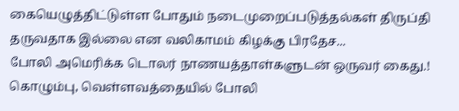கையெழுத்திட்டுள்ள போதும் நடைமுறைப்படுத்தல்கள் திருப்தி தருவதாக இல்லை என வலிகாமம் கிழக்கு பிரதேச...
போலி அமெரிக்க டொலர் நாணயத்தாள்களுடன் ஒருவர் கைது.!
கொழும்பு, வெள்ளவத்தையில் போலி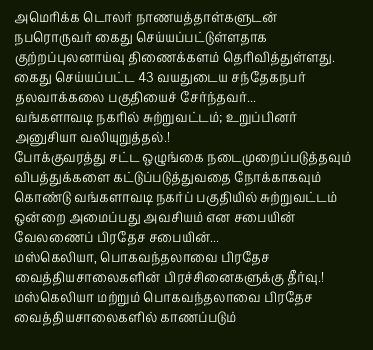அமெரிக்க டொலர் நாணயத்தாள்களுடன் நபரொருவர் கைது செய்யப்பட்டுள்ளதாக குற்றப்புலனாய்வு திணைக்களம் தெரிவித்துள்ளது. கைது செய்யப்பட்ட 43 வயதுடைய சந்தேகநபர் தலவாக்கலை பகுதியைச் சேர்ந்தவர்...
வங்களாவடி நகரில் சுற்றுவட்டம்; உறுப்பினர் அனுசியா வலியுறுத்தல்.!
போக்குவரத்து சட்ட ஒழுங்கை நடைமுறைப்படுத்தவும் விபத்துக்களை கட்டுப்படுத்துவதை நோக்காகவும் கொண்டு வங்களாவடி நகர்ப் பகுதியில் சுற்றுவட்டம் ஒன்றை அமைப்பது அவசியம் என சபையின் வேலணைப் பிரதேச சபையின்...
மஸ்கெலியா, பொகவந்தலாவை பிரதேச வைத்தியசாலைகளின் பிரச்சினைகளுக்கு தீர்வு.!
மஸ்கெலியா மற்றும் பொகவந்தலாவை பிரதேச வைத்தியசாலைகளில் காணப்படும்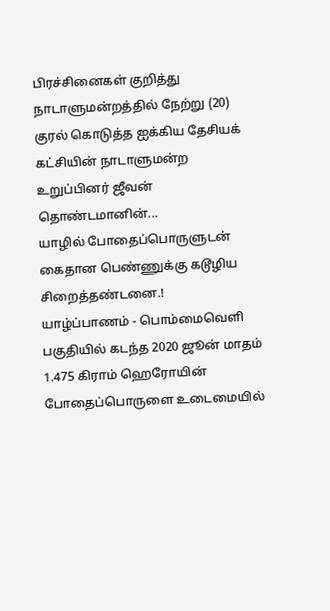பிரச்சினைகள் குறித்து நாடாளுமன்றத்தில் நேற்று (20) குரல் கொடுத்த ஐக்கிய தேசியக் கட்சியின் நாடாளுமன்ற உறுப்பினர் ஜீவன் தொண்டமானின்...
யாழில் போதைப்பொருளுடன் கைதான பெண்ணுக்கு கடூழிய சிறைத்தண்டனை.!
யாழ்ப்பாணம் - பொம்மைவெளி பகுதியில் கடந்த 2020 ஜூன் மாதம் 1.475 கிராம் ஹெரோயின் போதைப்பொருளை உடைமையில்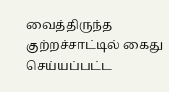வைத்திருந்த குற்றச்சாட்டில் கைது செய்யப்பட்ட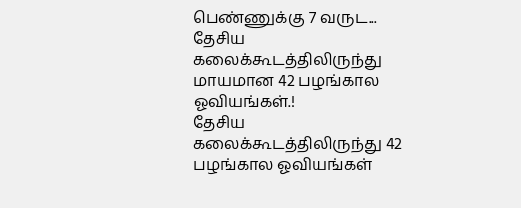பெண்ணுக்கு 7 வருட...
தேசிய கலைக்கூடத்திலிருந்து மாயமான 42 பழங்கால ஓவியங்கள்.!
தேசிய கலைக்கூடத்திலிருந்து 42 பழங்கால ஓவியங்கள்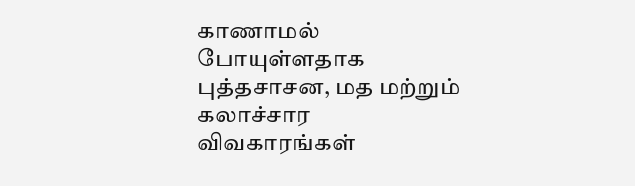காணாமல் போயுள்ளதாக புத்தசாசன, மத மற்றும் கலாச்சார விவகாரங்கள்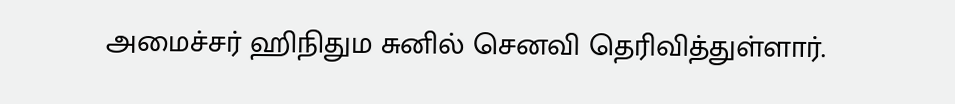அமைச்சர் ஹிநிதும சுனில் செனவி தெரிவித்துள்ளார்.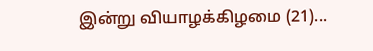இன்று வியாழக்கிழமை (21)...